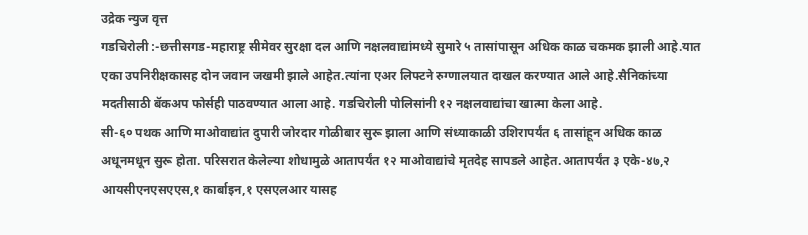उद्रेक न्युज वृत्त
गडचिरोली :-छत्तीसगड-महाराष्ट्र सीमेवर सुरक्षा दल आणि नक्षलवाद्यांमध्ये सुमारे ५ तासांपासून अधिक काळ चकमक झाली आहे.यात एका उपनिरीक्षकासह दोन जवान जखमी झाले आहेत.त्यांना एअर लिफ्टने रुग्णालयात दाखल करण्यात आले आहे.सैनिकांच्या मदतीसाठी बॅकअप फोर्सही पाठवण्यात आला आहे. गडचिरोली पोलिसांनी १२ नक्षलवाद्यांचा खात्मा केला आहे.
सी-६० पथक आणि माओवाद्यांत दुपारी जोरदार गोळीबार सुरू झाला आणि संध्याकाळी उशिरापर्यंत ६ तासांहून अधिक काळ अधूनमधून सुरू होता. परिसरात केलेल्या शोधामुळे आतापर्यंत १२ माओवाद्यांचे मृतदेह सापडले आहेत.आतापर्यंत ३ एके-४७,२ आयसीएनएसएएस,१ कार्बाइन,१ एसएलआर यासह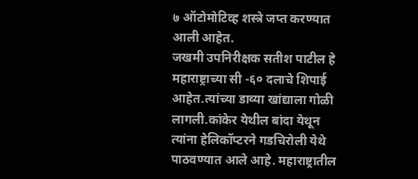७ ऑटोमोटिव्ह शस्त्रे जप्त करण्यात आली आहेत.
जखमी उपनिरीक्षक सतीश पाटील हे महाराष्ट्राच्या सी -६० दलाचे शिपाई आहेत.त्यांच्या डाव्या खांद्याला गोळी लागली.कांकेर येथील बांदा येथून त्यांना हेलिकॉप्टरने गडचिरोली येथे पाठवण्यात आले आहे. महाराष्ट्रातील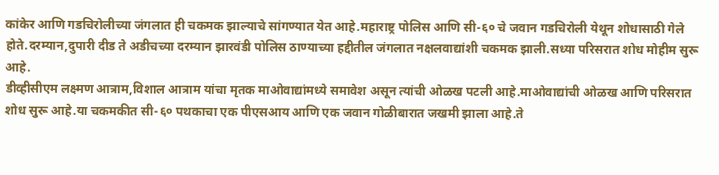कांकेर आणि गडचिरोलीच्या जंगलात ही चकमक झाल्याचे सांगण्यात येत आहे.महाराष्ट्र पोलिस आणि सी-६० चे जवान गडचिरोली येथून शोधासाठी गेले होते.दरम्यान,दुपारी दीड ते अडीचच्या दरम्यान झारवंडी पोलिस ठाण्याच्या हद्दीतील जंगलात नक्षलवाद्यांशी चकमक झाली.सध्या परिसरात शोध मोहीम सुरू आहे.
डीव्हीसीएम लक्ष्मण आत्राम,विशाल आत्राम यांचा मृतक माओवाद्यांमध्ये समावेश असून त्यांची ओळख पटली आहे.माओवाद्यांची ओळख आणि परिसरात शोध सुरू आहे.या चकमकीत सी-६० पथकाचा एक पीएसआय आणि एक जवान गोळीबारात जखमी झाला आहे.ते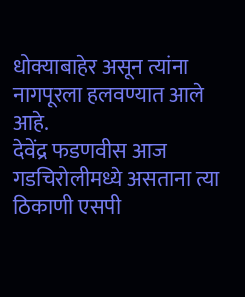धोक्याबाहेर असून त्यांना नागपूरला हलवण्यात आले आहे.
देवेंद्र फडणवीस आज गडचिरोलीमध्ये असताना त्या ठिकाणी एसपी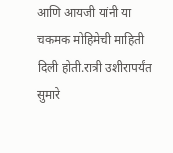आणि आयजी यांनी या चकमक मोहिमेची माहिती दिली होती.रात्री उशीरापर्यंत सुमारे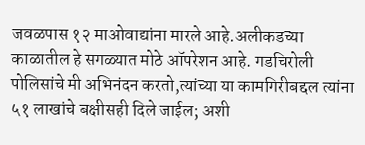जवळपास १२ माओवाद्यांना मारले आहे.अलीकडच्या काळातील हे सगळ्यात मोठे ऑपरेशन आहे. गडचिरोली पोलिसांचे मी अभिनंदन करतो,त्यांच्या या कामगिरीबद्दल त्यांना ५१ लाखांचे बक्षीसही दिले जाईल; अशी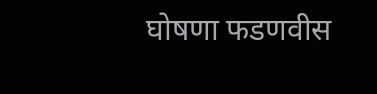घोषणा फडणवीस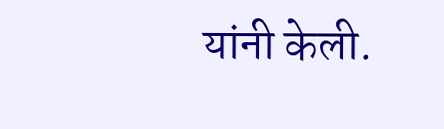यांनी केली.